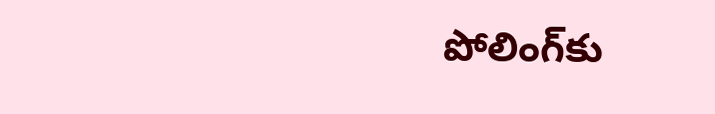పోలింగ్‌కు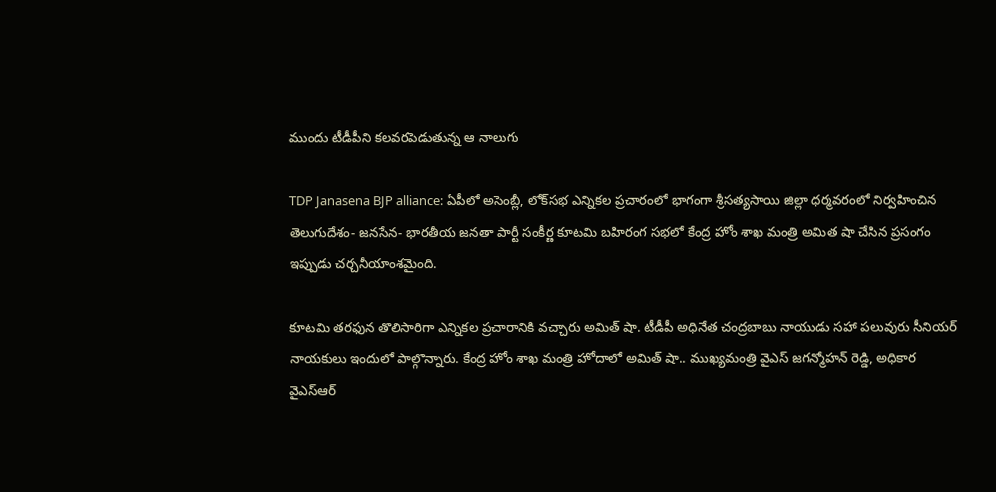ముందు టీడీపీని కలవరపెడుతున్న ఆ నాలుగు

TDP Janasena BJP alliance: ఏపీలో అసెంబ్లీ, లోక్‌సభ ఎన్నికల ప్రచారంలో భాగంగా శ్రీసత్యసాయి జిల్లా ధర్మవరంలో నిర్వహించిన తెలుగుదేశం- జనసేన- భారతీయ జనతా పార్టీ సంకీర్ణ కూటమి బహిరంగ సభలో కేంద్ర హోం శాఖ మంత్రి అమిత షా చేసిన ప్రసంగం ఇప్పుడు చర్చనీయాంశమైంది.

కూటమి తరఫున తొలిసారిగా ఎన్నికల ప్రచారానికి వచ్చారు అమిత్ షా. టీడీపీ అధినేత చంద్రబాబు నాయుడు సహా పలువురు సీనియర్ నాయకులు ఇందులో పాల్గొన్నారు. కేంద్ర హోం శాఖ మంత్రి హోదాలో అమిత్ షా.. ముఖ్యమంత్రి వైఎస్ జగన్మోహన్ రెడ్డి, అధికార వైఎస్ఆర్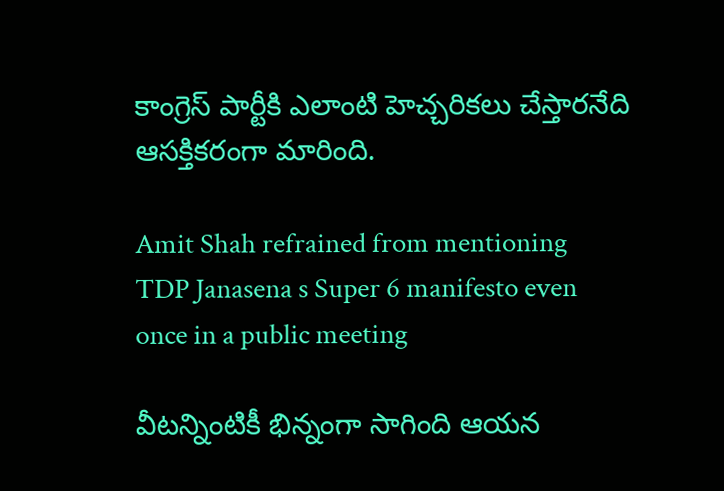కాంగ్రెస్ పార్టీకి ఎలాంటి హెచ్చరికలు చేస్తారనేది ఆసక్తికరంగా మారింది.

Amit Shah refrained from mentioning TDP Janasena s Super 6 manifesto even once in a public meeting

వీటన్నింటికీ భిన్నంగా సాగింది ఆయన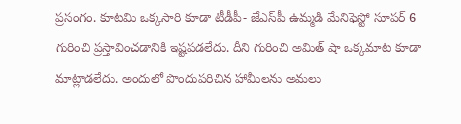ప్రసంగం. కూటమి ఒక్కసారి కూడా టీడీపీ- జేఎస్‌పీ ఉమ్మడి మేనిఫెస్టో సూపర్ 6 గురించి ప్రస్తావించడానికి ఇష్టపడలేదు. దీని గురించి అమిత్ షా ఒక్కమాట కూడా మాట్లాడలేదు. అందులో పొందుపరిచిన హామీలను అమలు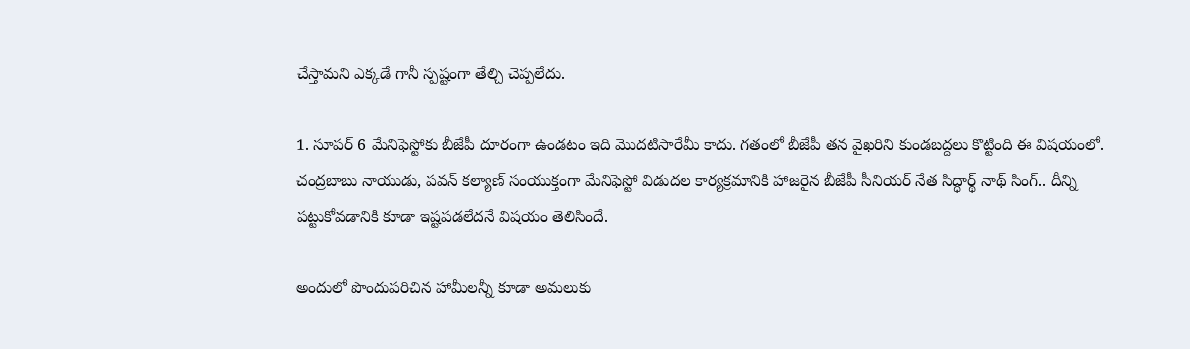చేస్తామని ఎక్కడే గానీ స్పష్టంగా తేల్చి చెప్పలేదు.

1. సూపర్ 6 మేనిఫెస్టోకు బీజేపీ దూరంగా ఉండటం ఇది మొదటిసారేమీ కాదు. గతంలో బీజేపీ తన వైఖరిని కుండబద్దలు కొట్టింది ఈ విషయంలో. చంద్రబాబు నాయుడు, పవన్ కల్యాణ్ సంయుక్తంగా మేనిఫెస్టో విడుదల కార్యక్రమానికి హాజరైన బీజేపీ సీనియర్ నేత సిద్ధార్థ్ నాథ్ సింగ్.. దీన్ని పట్టుకోవడానికి కూడా ఇష్టపడలేదనే విషయం తెలిసిందే.

అందులో పొందుపరిచిన హామీలన్నీ కూడా అమలుకు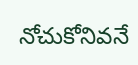నోచుకోనివనే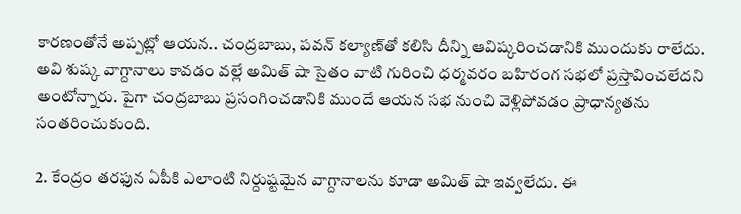కారణంతోనే అప్పట్లో ఆయన.. చంద్రబాబు, పవన్ కల్యాణ్‌తో కలిసి దీన్ని ఆవిష్కరించడానికి ముందుకు రాలేదు. అవి శుష్క వాగ్దానాలు కావడం వల్లే అమిత్ షా సైతం వాటి గురించి ధర్మవరం బహిరంగ సభలో ప్రస్తావించలేదని అంటోన్నారు. పైగా చంద్రబాబు ప్రసంగించడానికి ముందే ఆయన సభ నుంచి వెళ్లిపోవడం ప్రాధాన్యతను సంతరించుకుంది.

2. కేంద్రం తరఫున ఏపీకి ఎలాంటి నిర్దుష్టమైన వాగ్దానాలను కూడా అమిత్ షా ఇవ్వలేదు. ఈ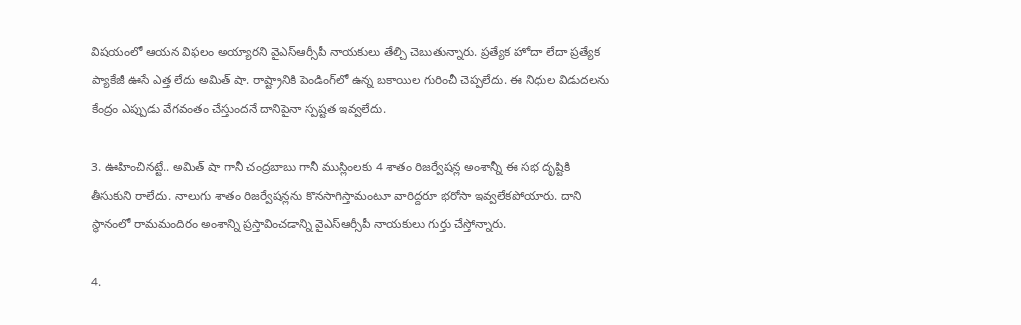విషయంలో ఆయన విఫలం అయ్యారని వైఎస్ఆర్సీపీ నాయకులు తేల్చి చెబుతున్నారు. ప్రత్యేక హోదా లేదా ప్రత్యేక ప్యాకేజీ ఊసే ఎత్త లేదు అమిత్ షా. రాష్ట్రానికి పెండింగ్‌లో ఉన్న బకాయిల గురించీ చెప్పలేదు. ఈ నిధుల విడుదలను కేంద్రం ఎప్పుడు వేగవంతం చేస్తుందనే దానిపైనా స్పష్టత ఇవ్వలేదు.

3. ఊహించినట్టే.. అమిత్ షా గానీ చంద్రబాబు గానీ ముస్లింలకు 4 శాతం రిజర్వేషన్ల అంశాన్నీ ఈ సభ దృష్టికి తీసుకుని రాలేదు. నాలుగు శాతం రిజర్వేషన్లను కొనసాగిస్తామంటూ వారిద్దరూ భరోసా ఇవ్వలేకపోయారు. దాని స్థానంలో రామమందిరం అంశాన్ని ప్రస్తావించడాన్ని వైఎస్ఆర్సీపీ నాయకులు గుర్తు చేస్తోన్నారు.

4.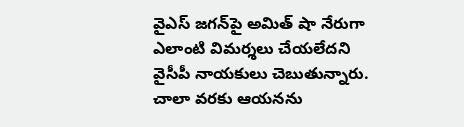వైఎస్ జగన్‌పై అమిత్ షా నేరుగా ఎలాంటి విమర్శలు చేయలేదని వైసీపీ నాయకులు చెబుతున్నారు. చాలా వరకు ఆయనను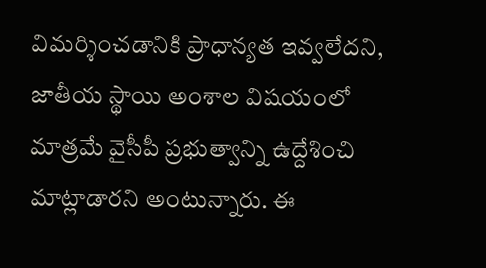విమర్శించడానికి ప్రాధాన్యత ఇవ్వలేదని, జాతీయ స్థాయి అంశాల విషయంలో మాత్రమే వైసీపీ ప్రభుత్వాన్ని ఉద్దేశించి మాట్లాడారని అంటున్నారు. ఈ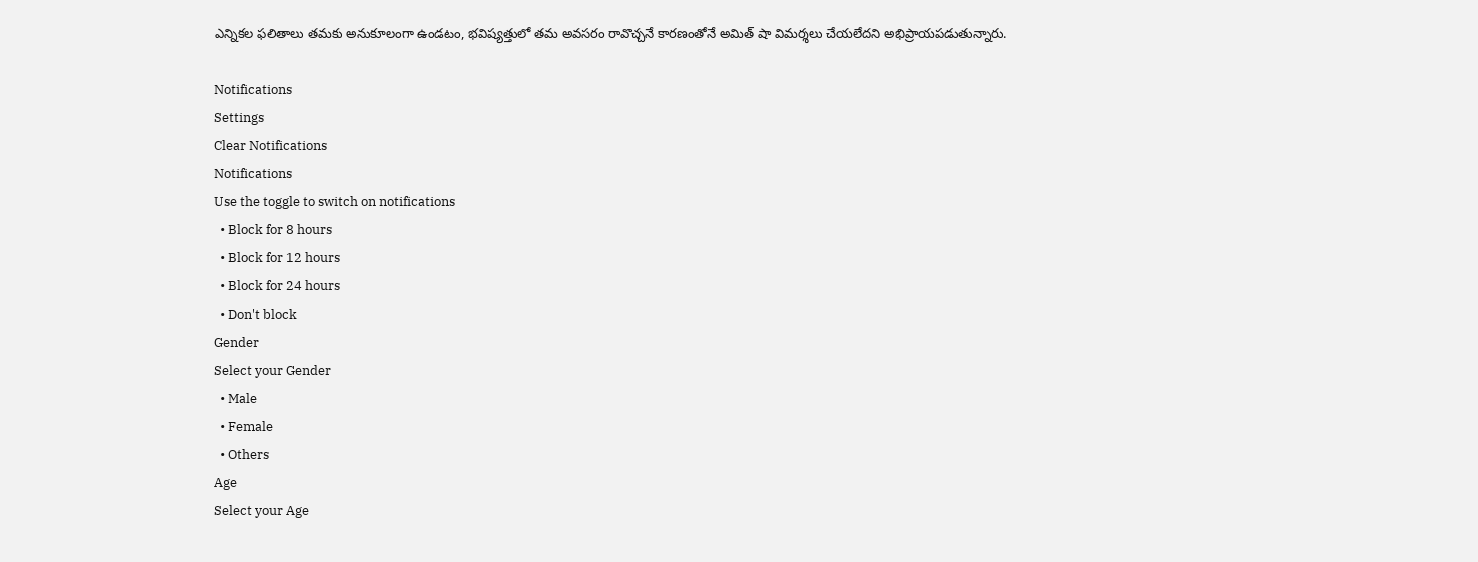ఎన్నికల ఫలితాలు తమకు అనుకూలంగా ఉండటం, భవిష్యత్తులో తమ అవసరం రావొచ్చనే కారణంతోనే అమిత్ షా విమర్శలు చేయలేదని అభిప్రాయపడుతున్నారు.

Notifications
Settings
Clear Notifications
Notifications
Use the toggle to switch on notifications
  • Block for 8 hours
  • Block for 12 hours
  • Block for 24 hours
  • Don't block
Gender
Select your Gender
  • Male
  • Female
  • Others
Age
Select your Age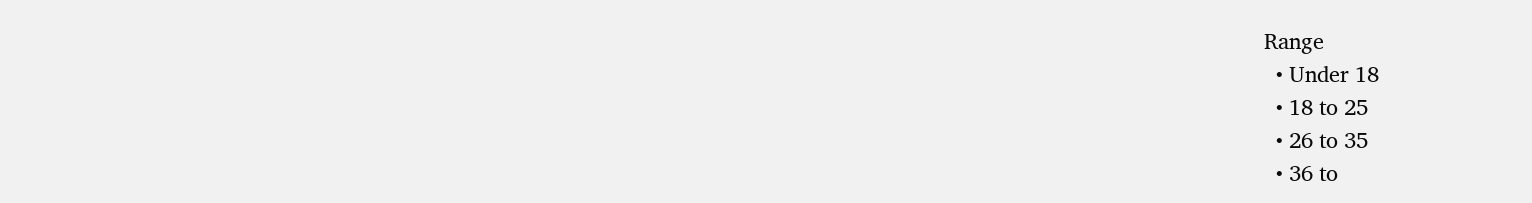Range
  • Under 18
  • 18 to 25
  • 26 to 35
  • 36 to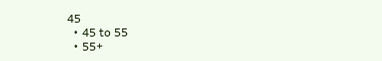45
  • 45 to 55
  • 55+